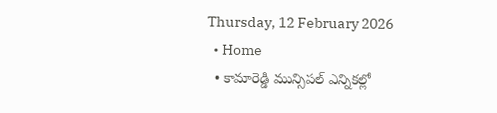Thursday, 12 February 2026
  • Home
  • కామారెడ్డి మున్సిపల్ ఎన్నికల్లో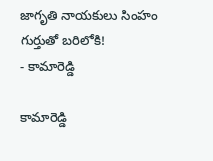జాగృతి నాయకులు సింహం గుర్తుతో బరిలోకి!
- కామారెడ్డి

కామారెడ్డి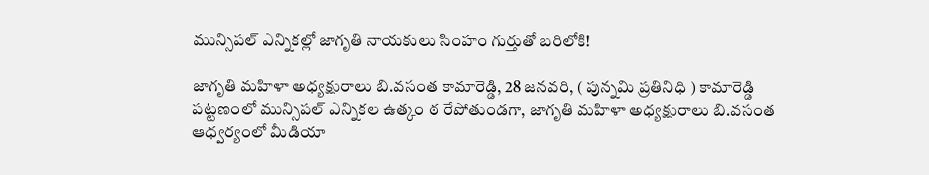మున్సిపల్ ఎన్నికల్లో జాగృతి నాయకులు సింహం గుర్తుతో బరిలోకి!

జాగృతి మహిళా అధ్యక్షురాలు బి.వసంత కామారెడ్డి, 28 జనవరి, ( పున్నమి ప్రతినిధి ) కామారెడ్డి పట్టణంలో మున్సిపల్ ఎన్నికల ఉత్కం ఠ రేపోతుండగా, జాగృతి మహిళా అధ్యక్షురాలు బి.వసంత ఆధ్వర్యంలో మీడియా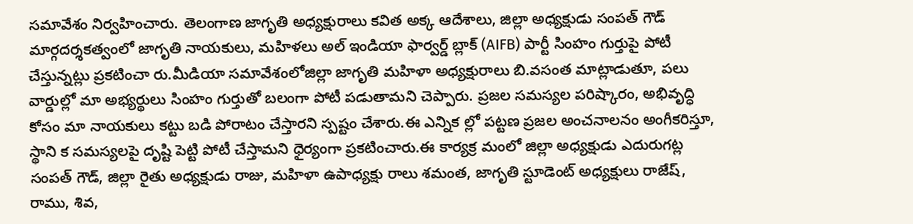సమావేశం నిర్వహించారు. తెలంగాణ జాగృతి అధ్యక్షురాలు కవిత అక్క ఆదేశాలు, జిల్లా అధ్యక్షుడు సంపత్ గౌడ్ మార్గదర్శకత్వంలో జాగృతి నాయకులు, మహిళలు అల్ ఇండియా ఫార్వర్డ్ బ్లాక్ (AIFB) పార్టీ సింహం గుర్తుపై పోటీ చేస్తున్నట్లు ప్రకటించా రు.మీడియా సమావేశంలోజిల్లా జాగృతి మహిళా అధ్యక్షురాలు బి.వసంత మాట్లాడుతూ, పలు వార్డుల్లో మా అభ్యర్థులు సింహం గుర్తుతో బలంగా పోటీ పడుతామని చెప్పారు. ప్రజల సమస్యల పరిష్కారం, అభివృద్ధి కోసం మా నాయకులు కట్టు బడి పోరాటం చేస్తారని స్పష్టం చేశారు.ఈ ఎన్నిక ల్లో పట్టణ ప్రజల అంచనాలనం అంగీకరిస్తూ, స్థాని క సమస్యలపై దృష్టి పెట్టి పోటీ చేస్తామని ధైర్యంగా ప్రకటించారు.ఈ కార్యక్ర మంలో జిల్లా అధ్యక్షుడు ఎదురుగట్ల సంపత్ గౌడ్, జిల్లా రైతు అధ్యక్షుడు రాజు, మహిళా ఉపాధ్యక్షు రాలు శమంత, జాగృతి స్టూడెంట్ అధ్యక్షులు రాజేష్, రాము, శివ,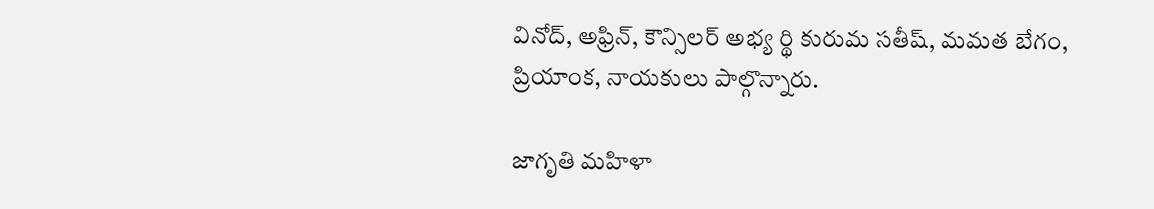వినోద్, అఫ్రిన్, కౌన్సిలర్ అభ్య ర్థి కురుమ సతీష్, మమత బేగం, ప్రియాంక, నాయకులు పాల్గొన్నారు.

జాగృతి మహిళా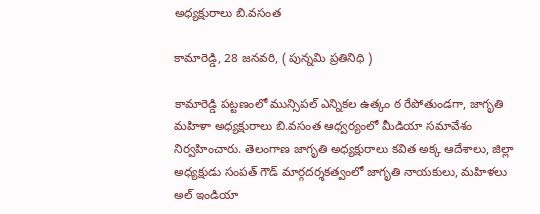అధ్యక్షురాలు బి.వసంత

కామారెడ్డి, 28 జనవరి, ( పున్నమి ప్రతినిధి )

కామారెడ్డి పట్టణంలో మున్సిపల్ ఎన్నికల ఉత్కం ఠ రేపోతుండగా, జాగృతి మహిళా అధ్యక్షురాలు బి.వసంత ఆధ్వర్యంలో మీడియా సమావేశం నిర్వహించారు. తెలంగాణ జాగృతి అధ్యక్షురాలు కవిత అక్క ఆదేశాలు, జిల్లా అధ్యక్షుడు సంపత్ గౌడ్ మార్గదర్శకత్వంలో జాగృతి నాయకులు, మహిళలు అల్ ఇండియా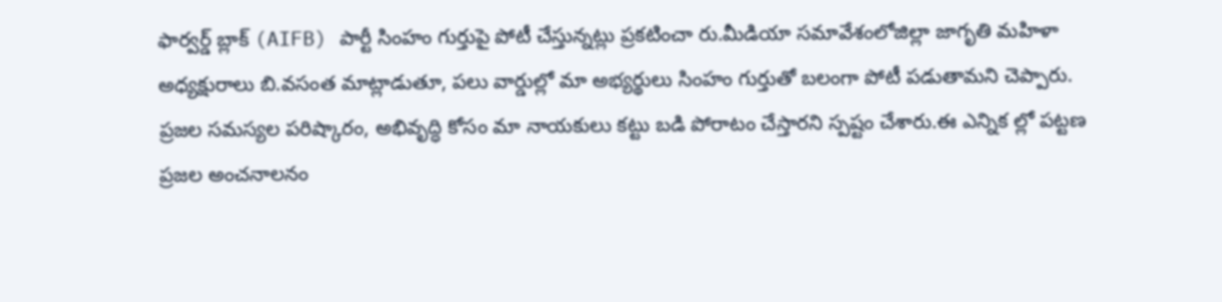ఫార్వర్డ్ బ్లాక్ (AIFB) పార్టీ సింహం గుర్తుపై పోటీ చేస్తున్నట్లు ప్రకటించా రు.మీడియా సమావేశంలోజిల్లా జాగృతి మహిళా అధ్యక్షురాలు బి.వసంత మాట్లాడుతూ, పలు వార్డుల్లో మా అభ్యర్థులు సింహం గుర్తుతో బలంగా పోటీ పడుతామని చెప్పారు. ప్రజల సమస్యల పరిష్కారం, అభివృద్ధి కోసం మా నాయకులు కట్టు బడి పోరాటం చేస్తారని స్పష్టం చేశారు.ఈ ఎన్నిక ల్లో పట్టణ ప్రజల అంచనాలనం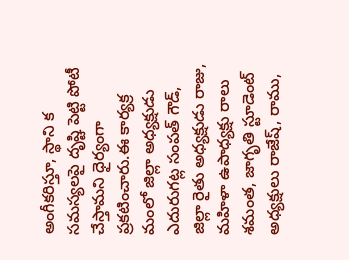అంగీకరిస్తూ, స్థాని క సమస్యలపై దృష్టి పెట్టి పోటీ చేస్తామని ధైర్యంగా ప్రకటించారు.ఈ కార్యక్ర మంలో జిల్లా అధ్యక్షుడు ఎదురుగట్ల సంపత్ గౌడ్, జిల్లా రైతు అధ్యక్షుడు రాజు, మహిళా ఉపాధ్యక్షు రాలు శమంత, జాగృతి స్టూడెంట్ అధ్యక్షులు రాజేష్, రాము,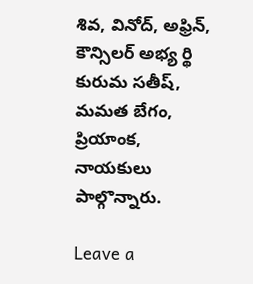శివ, వినోద్, అఫ్రిన్, కౌన్సిలర్ అభ్య ర్థి కురుమ సతీష్, మమత బేగం, ప్రియాంక, నాయకులు పాల్గొన్నారు.

Leave a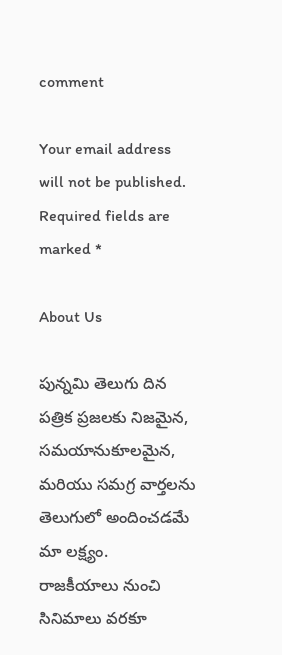comment

Your email address will not be published. Required fields are marked *

About Us

పున్నమి తెలుగు దిన పత్రిక ప్రజలకు నిజమైన, సమయానుకూలమైన, మరియు సమగ్ర వార్తలను తెలుగులో అందించడమే మా లక్ష్యం.
రాజకీయాలు నుంచి సినిమాలు వరకూ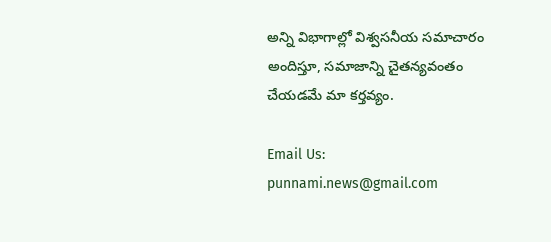అన్ని విభాగాల్లో విశ్వసనీయ సమాచారం అందిస్తూ, సమాజాన్ని చైతన్యవంతం చేయడమే మా కర్తవ్యం.

Email Us: punnami.news@gmail.com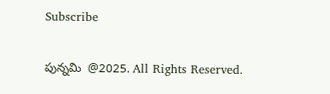Subscribe

పున్నమి  @2025. All Rights Reserved.